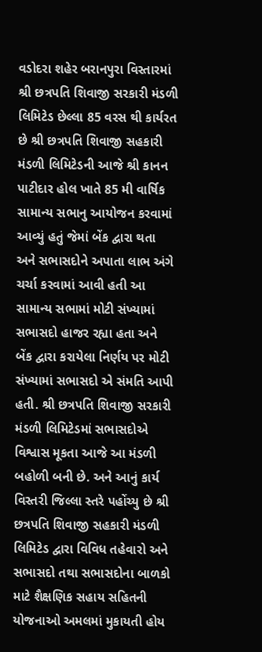વડોદરા શહેર બરાનપુરા વિસ્તારમાં શ્રી છત્રપતિ શિવાજી સરકારી મંડળી લિમિટેડ છેલ્લા 85 વરસ થી કાર્યરત છે શ્રી છત્રપતિ શિવાજી સહકારી મંડળી લિમિટેડની આજે શ્રી કાનન પાટીદાર હોલ ખાતે 85 મી વાર્ષિક સામાન્ય સભાનુ આયોજન કરવામાં આવ્યું હતું જેમાં બેંક દ્વારા થતા અને સભાસદોને અપાતા લાભ અંગે ચર્ચા કરવામાં આવી હતી આ સામાન્ય સભામાં મોટી સંખ્યામાં સભાસદો હાજર રહ્યા હતા અને બેંક દ્વારા કરાયેલા નિર્ણય પર મોટી સંખ્યામાં સભાસદો એ સંમતિ આપી હતી. શ્રી છત્રપતિ શિવાજી સરકારી મંડળી લિમિટેડમાં સભાસદોએ વિશ્વાસ મૂકતા આજે આ મંડળી બહોળી બની છે. અને આનું કાર્ય વિસ્તરી જિલ્લા સ્તરે પહોંચ્યુ છે શ્રી છત્રપતિ શિવાજી સહકારી મંડળી લિમિટેડ દ્વારા વિવિધ તહેવારો અને સભાસદો તથા સભાસદોના બાળકો માટે શૈક્ષણિક સહાય સહિતની યોજનાઓ અમલમાં મુકાયતી હોય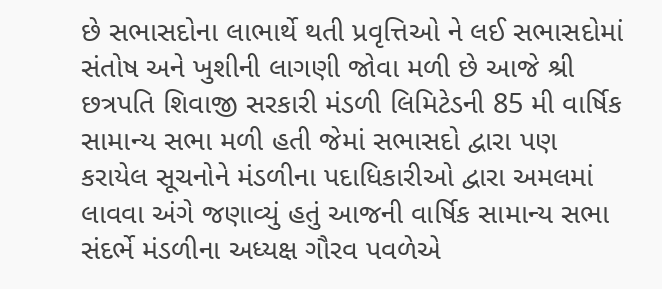છે સભાસદોના લાભાર્થે થતી પ્રવૃત્તિઓ ને લઈ સભાસદોમાં સંતોષ અને ખુશીની લાગણી જોવા મળી છે આજે શ્રી છત્રપતિ શિવાજી સરકારી મંડળી લિમિટેડની 85 મી વાર્ષિક સામાન્ય સભા મળી હતી જેમાં સભાસદો દ્વારા પણ કરાયેલ સૂચનોને મંડળીના પદાધિકારીઓ દ્વારા અમલમાં લાવવા અંગે જણાવ્યું હતું આજની વાર્ષિક સામાન્ય સભા સંદર્ભે મંડળીના અધ્યક્ષ ગૌરવ પવળેએ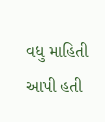વધુ માહિતી આપી હતી